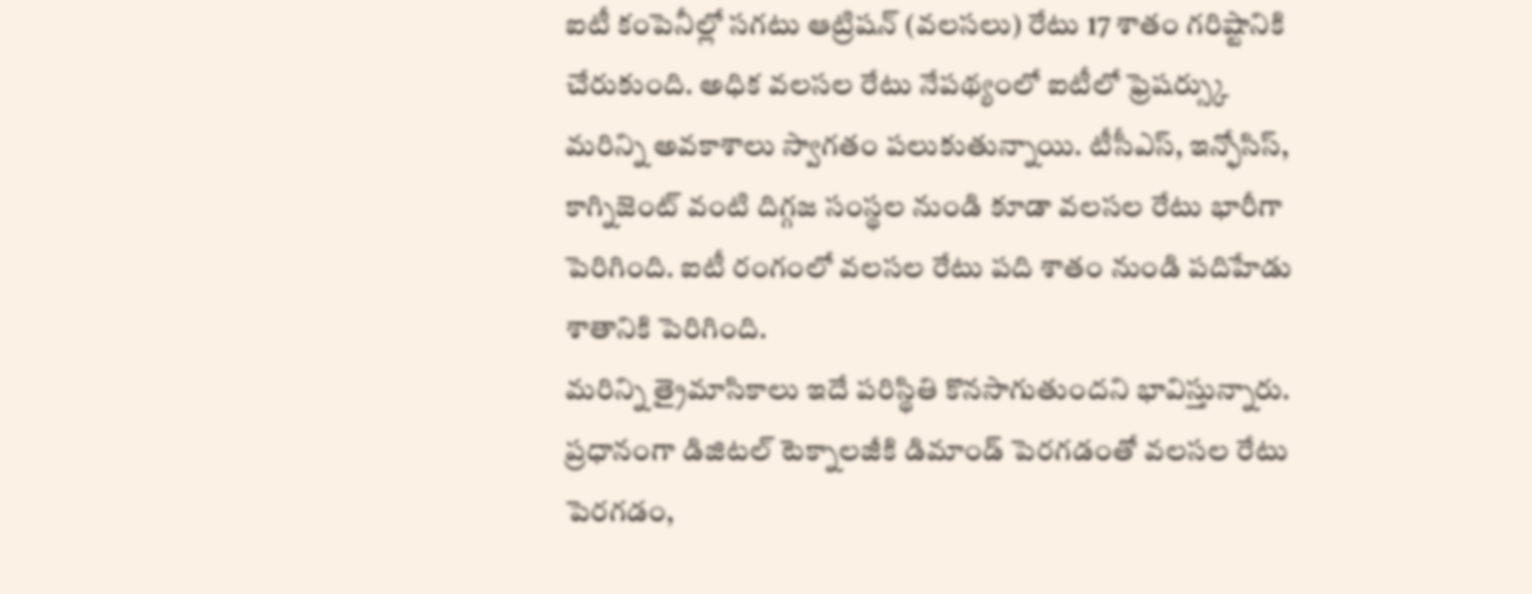ఐటీ కంపెనీల్లో సగటు ఆట్రిషన్ (వలసలు) రేటు 17 శాతం గరిష్టానికి చేరుకుంది. అధిక వలసల రేటు నేపథ్యంలో ఐటీలో ఫ్రెషర్స్కు మరిన్ని అవకాశాలు స్వాగతం పలుకుతున్నాయి. టీసీఎస్, ఇన్ఫోసిస్, కాగ్నిజెంట్ వంటి దిగ్గజ సంస్థల నుండి కూడా వలసల రేటు భారీగా పెరిగింది. ఐటీ రంగంలో వలసల రేటు పది శాతం నుండి పదిహేడు శాతానికి పెరిగింది.
మరిన్ని త్రైమాసికాలు ఇదే పరిస్థితి కొనసాగుతుందని భావిస్తున్నారు. ప్రధానంగా డిజిటల్ టెక్నాలజీకి డిమాండ్ పెరగడంతో వలసల రేటు పెరగడం,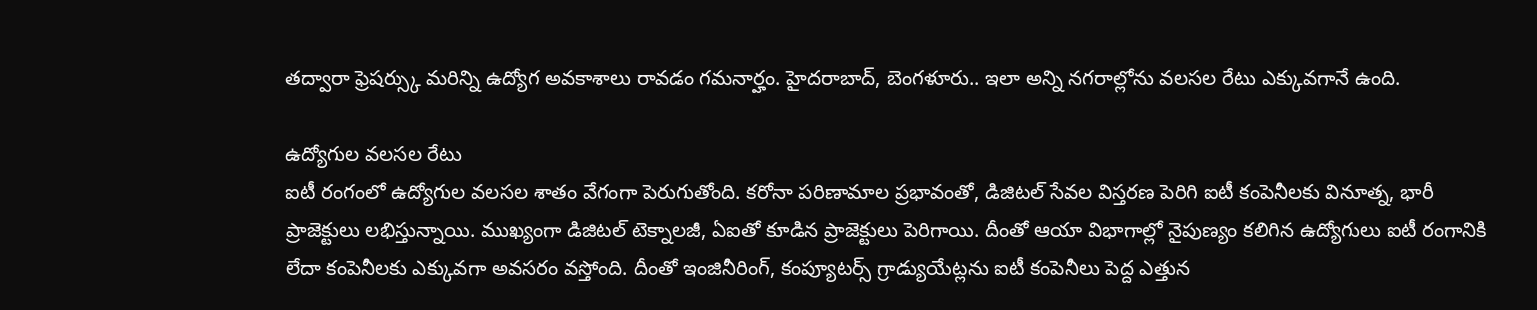తద్వారా ఫ్రెషర్స్కు మరిన్ని ఉద్యోగ అవకాశాలు రావడం గమనార్హం. హైదరాబాద్, బెంగళూరు.. ఇలా అన్ని నగరాల్లోను వలసల రేటు ఎక్కువగానే ఉంది.

ఉద్యోగుల వలసల రేటు
ఐటీ రంగంలో ఉద్యోగుల వలసల శాతం వేగంగా పెరుగుతోంది. కరోనా పరిణామాల ప్రభావంతో, డిజిటల్ సేవల విస్తరణ పెరిగి ఐటీ కంపెనీలకు వినూత్న, భారీ ప్రాజెక్టులు లభిస్తున్నాయి. ముఖ్యంగా డిజిటల్ టెక్నాలజీ, ఏఐతో కూడిన ప్రాజెక్టులు పెరిగాయి. దీంతో ఆయా విభాగాల్లో నైపుణ్యం కలిగిన ఉద్యోగులు ఐటీ రంగానికి లేదా కంపెనీలకు ఎక్కువగా అవసరం వస్తోంది. దీంతో ఇంజినీరింగ్, కంప్యూటర్స్ గ్రాడ్యుయేట్లను ఐటీ కంపెనీలు పెద్ద ఎత్తున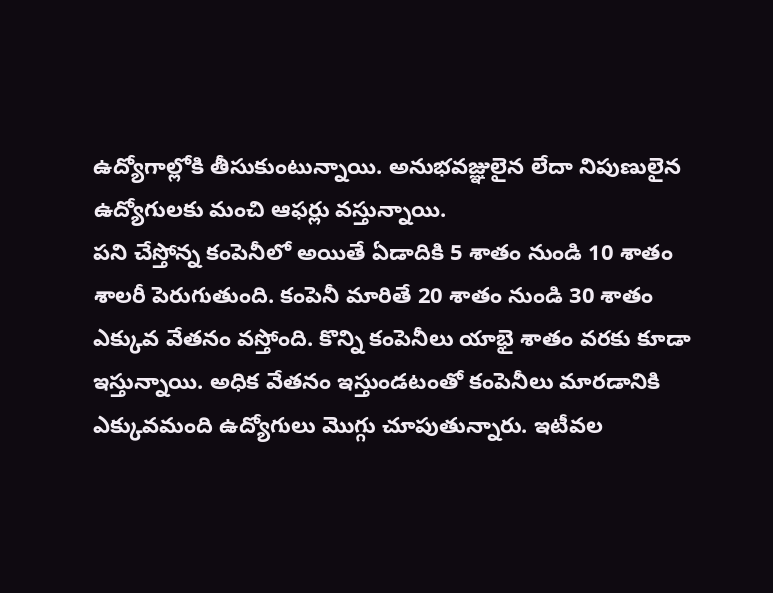ఉద్యోగాల్లోకి తీసుకుంటున్నాయి. అనుభవజ్ఞులైన లేదా నిపుణులైన ఉద్యోగులకు మంచి ఆఫర్లు వస్తున్నాయి.
పని చేస్తోన్న కంపెనీలో అయితే ఏడాదికి 5 శాతం నుండి 10 శాతం శాలరీ పెరుగుతుంది. కంపెనీ మారితే 20 శాతం నుండి 30 శాతం ఎక్కువ వేతనం వస్తోంది. కొన్ని కంపెనీలు యాభై శాతం వరకు కూడా ఇస్తున్నాయి. అధిక వేతనం ఇస్తుండటంతో కంపెనీలు మారడానికి ఎక్కువమంది ఉద్యోగులు మొగ్గు చూపుతున్నారు. ఇటీవల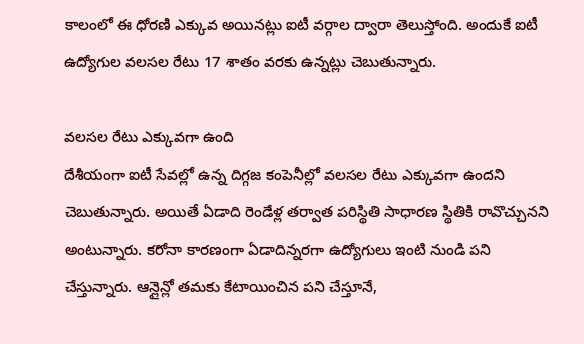కాలంలో ఈ ధోరణి ఎక్కువ అయినట్లు ఐటీ వర్గాల ద్వారా తెలుస్తోంది. అందుకే ఐటీ ఉద్యోగుల వలసల రేటు 17 శాతం వరకు ఉన్నట్లు చెబుతున్నారు.

వలసల రేటు ఎక్కువగా ఉంది
దేశీయంగా ఐటీ సేవల్లో ఉన్న దిగ్గజ కంపెనీల్లో వలసల రేటు ఎక్కువగా ఉందని చెబుతున్నారు. అయితే ఏడాది రెండేళ్ల తర్వాత పరిస్థితి సాధారణ స్థితికి రావొచ్చునని అంటున్నారు. కరోనా కారణంగా ఏడాదిన్నరగా ఉద్యోగులు ఇంటి నుండి పని చేస్తున్నారు. ఆన్లైన్లో తమకు కేటాయించిన పని చేస్తూనే,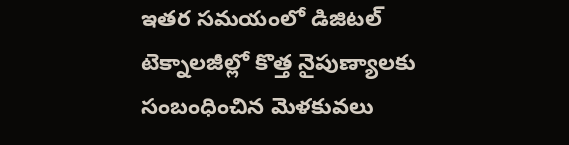ఇతర సమయంలో డిజిటల్ టెక్నాలజీల్లో కొత్త నైపుణ్యాలకు సంబంధించిన మెళకువలు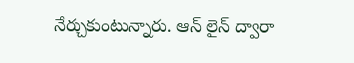నేర్చుకుంటున్నారు. ఆన్ లైన్ ద్వారా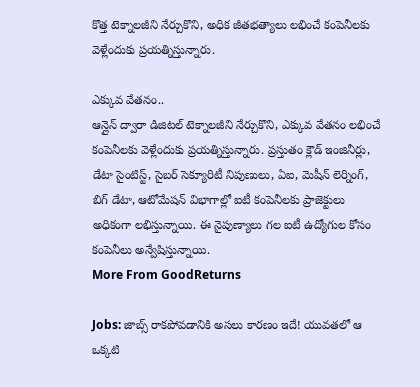కొత్త టెక్నాలజీని నేర్చుకొని, అధిక జీతభత్యాలు లభించే కంపెనీలకు వెళ్లేందుకు ప్రయత్నిస్తున్నారు.

ఎక్కువ వేతనం..
ఆన్లైన్ ద్వారా డిజిటల్ టెక్నాలజీని నేర్చుకొని, ఎక్కువ వేతనం లభించే కంపెనీలకు వెళ్లేందుకు ప్రయత్నిస్తున్నారు. ప్రస్తుతం క్లౌడ్ ఇంజినీర్లు, డేటా సైంటిస్ట్, సైబర్ సెక్యూరిటీ నిపుణులు, ఏఐ, మెషీన్ లెర్నింగ్, బిగ్ డేటా, ఆటోమేషన్ విభాగాల్లో ఐటీ కంపెనీలకు ప్రాజెక్టులు అధికంగా లభిస్తున్నాయి. ఈ నైపుణ్యాలు గల ఐటీ ఉద్యోగుల కోసం కంపెనీలు అన్వేషిస్తున్నాయి.
More From GoodReturns

Jobs: జాబ్స్ రాకపోవడానికి అసలు కారణం ఇదే! యువతలో ఆ ఒక్కటి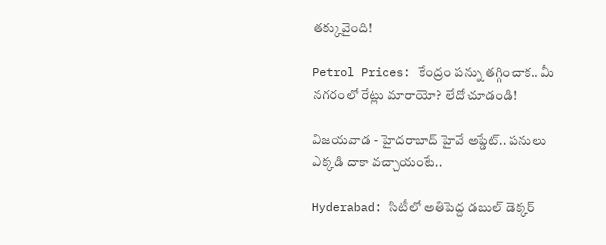తక్కువైంది!

Petrol Prices: కేంద్రం పన్ను తగ్గించాక.. మీ నగరంలో రేట్లు మారాయో? లేదో చూడండి!

విజయవాడ - హైదరాబాద్ హైవే అప్డేట్.. పనులు ఎక్కడి దాకా వచ్చాయంటే..

Hyderabad: సిటీలో అతిపెద్ద డబుల్ డెక్కర్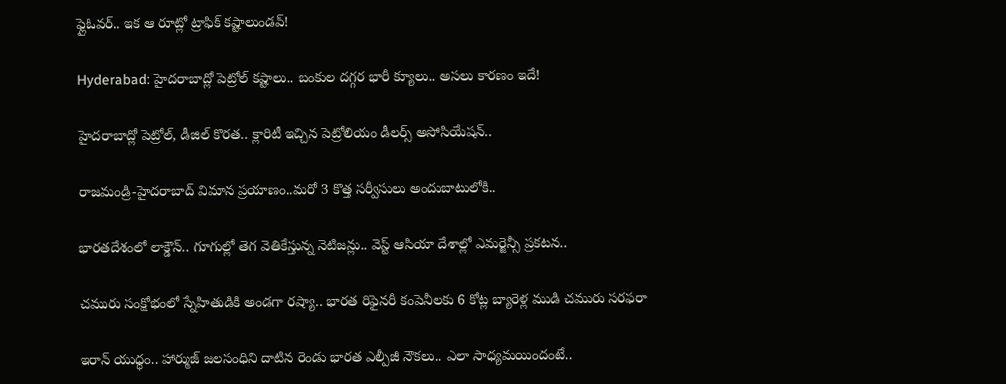ఫ్లైఓవర్.. ఇక ఆ రూట్లో ట్రాఫిక్ కష్టాలుండవ్!

Hyderabad: హైదరాబాద్లో పెట్రోల్ కష్టాలు.. బంకుల దగ్గర భారీ క్యూలు.. అసలు కారణం ఇదే!

హైదరాబాద్లో పెట్రోల్, డీజిల్ కొరత.. క్లారిటీ ఇచ్చిన పెట్రోలియం డీలర్స్ అసోసియేషన్..

రాజమండ్రి-హైదరాబాద్ విమాన ప్రయాణం..మరో 3 కొత్త సర్వీసులు అందుబాటులోకి..

భారతదేశంలో లాక్డౌన్.. గూగుల్లో తెగ వెతికేస్తున్న నెటిజన్లు.. వెస్ట్ ఆసియా దేశాల్లో ఎమర్జెన్సీ ప్రకటన..

చమురు సంక్షోభంలో స్నేహితుడికి అండగా రష్యా.. భారత రిఫైనరీ కంపెనీలకు 6 కోట్ల బ్యారెళ్ల ముడి చమురు సరఫరా

ఇరాన్ యుధ్ధం.. హార్ముజ్ జలసంధిని దాటిన రెండు భారత ఎల్పీజీ నౌకలు.. ఎలా సాధ్యమయిందంటే..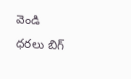వెండి ధరలు బిగ్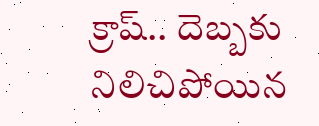క్రాష్.. దెబ్బకు నిలిచిపోయిన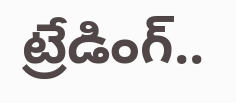ట్రేడింగ్..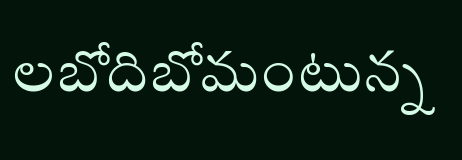లబోదిబోమంటున్న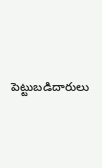పెట్టుబడిదారులు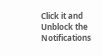Click it and Unblock the Notifications